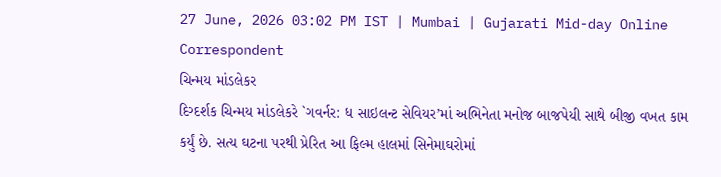27 June, 2026 03:02 PM IST | Mumbai | Gujarati Mid-day Online Correspondent
ચિન્મય માંડલેકર
દિગ્દર્શક ચિન્મય માંડલેકરે `ગવર્નર: ધ સાઇલન્ટ સેવિયર’માં અભિનેતા મનોજ બાજપેયી સાથે બીજી વખત કામ કર્યું છે. સત્ય ઘટના પરથી પ્રેરિત આ ફિલ્મ હાલમાં સિનેમાઘરોમાં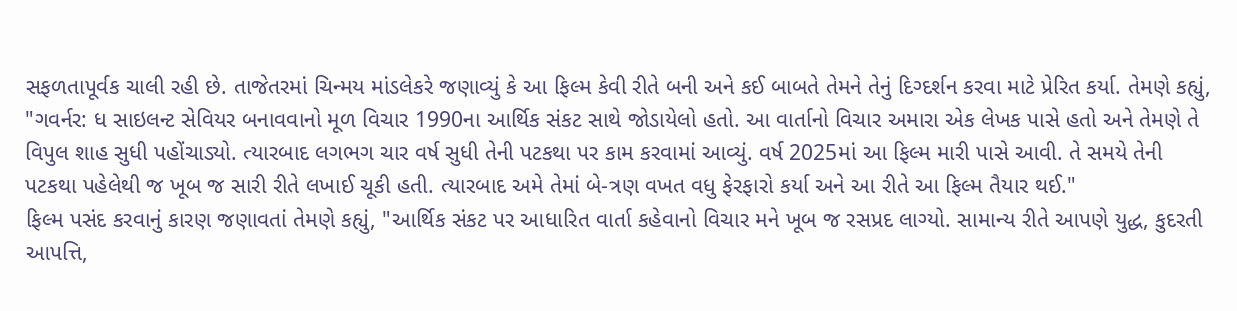સફળતાપૂર્વક ચાલી રહી છે. તાજેતરમાં ચિન્મય માંડલેકરે જણાવ્યું કે આ ફિલ્મ કેવી રીતે બની અને કઈ બાબતે તેમને તેનું દિગ્દર્શન કરવા માટે પ્રેરિત કર્યા. તેમણે કહ્યું, "ગવર્નર: ધ સાઇલન્ટ સેવિયર બનાવવાનો મૂળ વિચાર 1990ના આર્થિક સંકટ સાથે જોડાયેલો હતો. આ વાર્તાનો વિચાર અમારા એક લેખક પાસે હતો અને તેમણે તે વિપુલ શાહ સુધી પહોંચાડ્યો. ત્યારબાદ લગભગ ચાર વર્ષ સુધી તેની પટકથા પર કામ કરવામાં આવ્યું. વર્ષ 2025માં આ ફિલ્મ મારી પાસે આવી. તે સમયે તેની પટકથા પહેલેથી જ ખૂબ જ સારી રીતે લખાઈ ચૂકી હતી. ત્યારબાદ અમે તેમાં બે-ત્રણ વખત વધુ ફેરફારો કર્યા અને આ રીતે આ ફિલ્મ તૈયાર થઈ."
ફિલ્મ પસંદ કરવાનું કારણ જણાવતાં તેમણે કહ્યું, "આર્થિક સંકટ પર આધારિત વાર્તા કહેવાનો વિચાર મને ખૂબ જ રસપ્રદ લાગ્યો. સામાન્ય રીતે આપણે યુદ્ધ, કુદરતી આપત્તિ,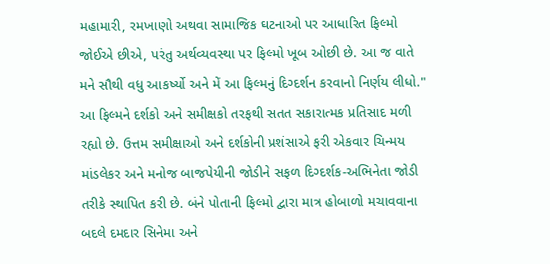મહામારી, રમખાણો અથવા સામાજિક ઘટનાઓ પર આધારિત ફિલ્મો જોઈએ છીએ, પરંતુ અર્થવ્યવસ્થા પર ફિલ્મો ખૂબ ઓછી છે. આ જ વાતે મને સૌથી વધુ આકર્ષ્યો અને મેં આ ફિલ્મનું દિગ્દર્શન કરવાનો નિર્ણય લીધો." આ ફિલ્મને દર્શકો અને સમીક્ષકો તરફથી સતત સકારાત્મક પ્રતિસાદ મળી રહ્યો છે. ઉત્તમ સમીક્ષાઓ અને દર્શકોની પ્રશંસાએ ફરી એકવાર ચિન્મય માંડલેકર અને મનોજ બાજપેયીની જોડીને સફળ દિગ્દર્શક-અભિનેતા જોડી તરીકે સ્થાપિત કરી છે. બંને પોતાની ફિલ્મો દ્વારા માત્ર હોબાળો મચાવવાના બદલે દમદાર સિનેમા અને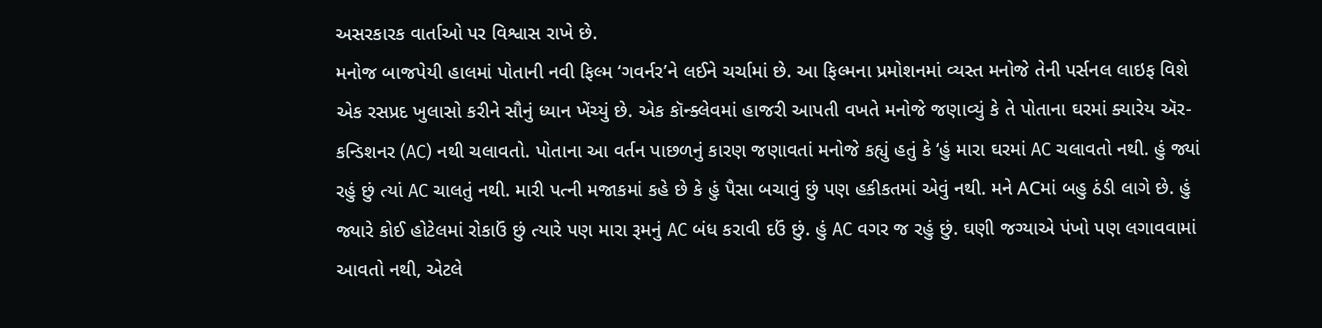અસરકારક વાર્તાઓ પર વિશ્વાસ રાખે છે.
મનોજ બાજપેયી હાલમાં પોતાની નવી ફિલ્મ ‘ગવર્નર’ને લઈને ચર્ચામાં છે. આ ફિલ્મના પ્રમોશનમાં વ્યસ્ત મનોજે તેની પર્સનલ લાઇફ વિશે એક રસપ્રદ ખુલાસો કરીને સૌનું ધ્યાન ખેંચ્યું છે. એક કૉન્ક્લેવમાં હાજરી આપતી વખતે મનોજે જણાવ્યું કે તે પોતાના ઘરમાં ક્યારેય ઍર-કન્ડિશનર (AC) નથી ચલાવતો. પોતાના આ વર્તન પાછળનું કારણ જણાવતાં મનોજે કહ્યું હતું કે ‘હું મારા ઘરમાં AC ચલાવતો નથી. હું જ્યાં રહું છું ત્યાં AC ચાલતું નથી. મારી પત્ની મજાકમાં કહે છે કે હું પૈસા બચાવું છું પણ હકીકતમાં એવું નથી. મને ACમાં બહુ ઠંડી લાગે છે. હું જ્યારે કોઈ હોટેલમાં રોકાઉં છું ત્યારે પણ મારા રૂમનું AC બંધ કરાવી દઉં છું. હું AC વગર જ રહું છું. ઘણી જગ્યાએ પંખો પણ લગાવવામાં આવતો નથી, એટલે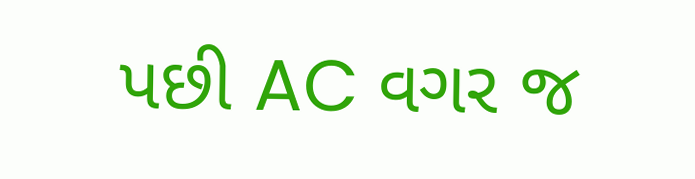પછી AC વગર જ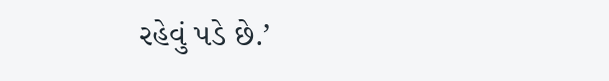રહેવું પડે છે.’